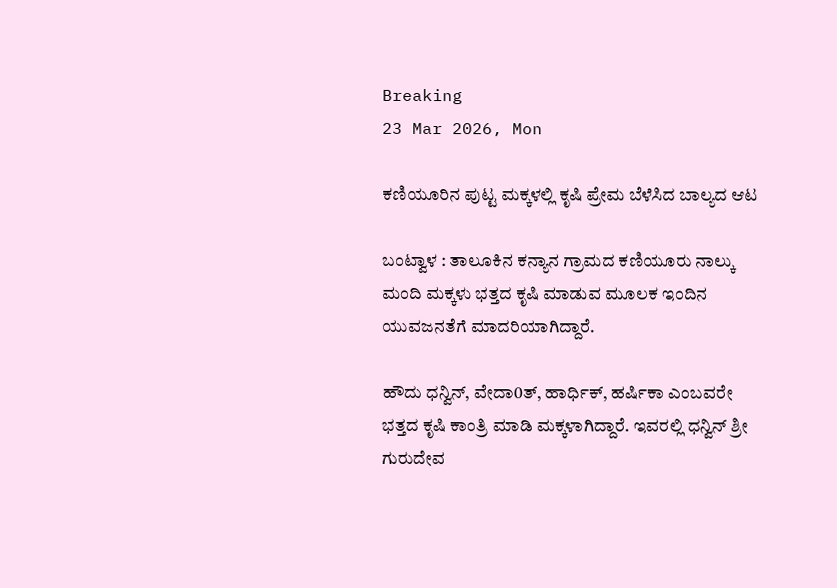Breaking
23 Mar 2026, Mon

ಕಣಿಯೂರಿನ ಪುಟ್ಟ ಮಕ್ಕಳಲ್ಲಿ ಕೃಷಿ ಪ್ರೇಮ ಬೆಳೆಸಿದ ಬಾಲ್ಯದ ಆಟ

ಬಂಟ್ವಾಳ : ತಾಲೂಕಿನ ಕನ್ಯಾನ ಗ್ರಾಮದ ಕಣಿಯೂರು ನಾಲ್ಕು ಮಂದಿ ಮಕ್ಕಳು ಭತ್ತದ ಕೃಷಿ ಮಾಡುವ ಮೂಲಕ ಇಂದಿನ ಯುವಜನತೆಗೆ ಮಾದರಿಯಾಗಿದ್ದಾರೆ.

ಹೌದು ಧನ್ವಿನ್, ವೇದಾ0ತ್, ಹಾರ್ಧಿಕ್, ಹರ್ಷಿಕಾ ಎಂಬವರೇ ಭತ್ತದ ಕೃಷಿ ಕಾಂತ್ರಿ ಮಾಡಿ ಮಕ್ಕಳಾಗಿದ್ದಾರೆ. ಇವರಲ್ಲಿ ಧನ್ವಿನ್ ಶ್ರೀ ಗುರುದೇವ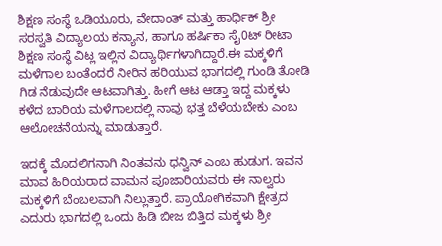ಶಿಕ್ಷಣ ಸಂಸ್ಥೆ ಒಡಿಯೂರು, ವೇದಾಂತ್ ಮತ್ತು ಹಾರ್ಧಿಕ್ ಶ್ರೀ ಸರಸ್ವತಿ ವಿದ್ಯಾಲಯ ಕನ್ಯಾನ, ಹಾಗೂ ಹರ್ಷಿಕಾ ಸೈ0ಟ್ ರೀಟಾ ಶಿಕ್ಷಣ ಸಂಸ್ಥೆ ವಿಟ್ಲ ಇಲ್ಲಿನ ವಿದ್ಯಾರ್ಥಿಗಳಾಗಿದ್ದಾರೆ.ಈ ಮಕ್ಕಳಿಗೆ ಮಳೆಗಾಲ ಬಂತೆಂದರೆ ನೀರಿನ ಹರಿಯುವ ಭಾಗದಲ್ಲಿ ಗುಂಡಿ ತೋಡಿ ಗಿಡ ನೆಡುವುದೇ ಆಟವಾಗಿತ್ತು. ಹೀಗೆ ಆಟ ಆಡ್ತಾ ಇದ್ದ ಮಕ್ಕಳು ಕಳೆದ ಬಾರಿಯ ಮಳೆಗಾಲದಲ್ಲಿ ನಾವು ಭತ್ತ ಬೆಳೆಯಬೇಕು ಎಂಬ ಆಲೋಚನೆಯನ್ನು ಮಾಡುತ್ತಾರೆ.

ಇದಕ್ಕೆ ಮೊದಲಿಗನಾಗಿ ನಿಂತವನು ಧನ್ವಿನ್ ಎಂಬ ಹುಡುಗ. ಇವನ ಮಾವ ಹಿರಿಯರಾದ ವಾಮನ ಪೂಜಾರಿಯವರು ಈ ನಾಲ್ವರು ಮಕ್ಕಳಿಗೆ ಬೆಂಬಲವಾಗಿ ನಿಲ್ಲುತ್ತಾರೆ. ಪ್ರಾಯೋಗಿಕವಾಗಿ ಕ್ಷೇತ್ರದ ಎದುರು ಭಾಗದಲ್ಲಿ ಒಂದು ಹಿಡಿ ಬೀಜ ಬಿತ್ತಿದ ಮಕ್ಕಳು ಶ್ರೀ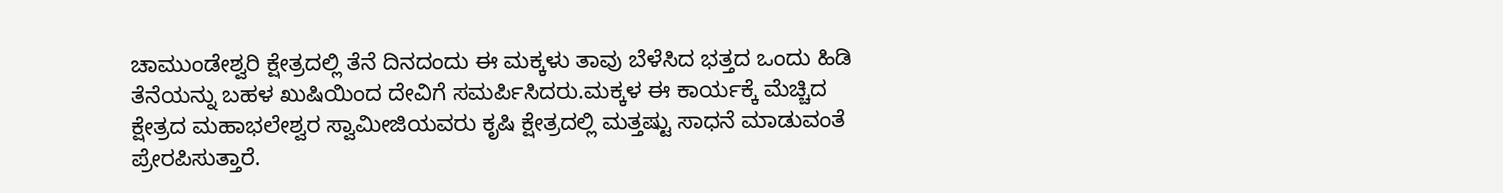ಚಾಮುಂಡೇಶ್ವರಿ ಕ್ಷೇತ್ರದಲ್ಲಿ ತೆನೆ ದಿನದಂದು ಈ ಮಕ್ಕಳು ತಾವು ಬೆಳೆಸಿದ ಭತ್ತದ ಒಂದು ಹಿಡಿ ತೆನೆಯನ್ನು ಬಹಳ ಖುಷಿಯಿಂದ ದೇವಿಗೆ ಸಮರ್ಪಿಸಿದರು.ಮಕ್ಕಳ ಈ ಕಾರ್ಯಕ್ಕೆ ಮೆಚ್ಚಿದ ಕ್ಷೇತ್ರದ ಮಹಾಭಲೇಶ್ವರ ಸ್ವಾಮೀಜಿಯವರು ಕೃಷಿ ಕ್ಷೇತ್ರದಲ್ಲಿ ಮತ್ತಷ್ಟು ಸಾಧನೆ ಮಾಡುವಂತೆ ಪ್ರೇರಪಿಸುತ್ತಾರೆ.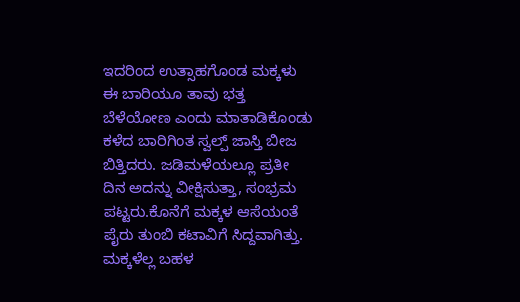ಇದರಿಂದ ಉತ್ಸಾಹಗೊಂಡ ಮಕ್ಕಳು ಈ ಬಾರಿಯೂ ತಾವು ಭತ್ತ ಬೆಳೆಯೋಣ ಎಂದು ಮಾತಾಡಿಕೊಂಡು ಕಳೆದ ಬಾರಿಗಿಂತ ಸ್ವಲ್ಪ್ ಜಾಸ್ತಿ ಬೀಜ ಬಿತ್ತಿದರು. ಜಡಿಮಳೆಯಲ್ಲೂ ಪ್ರತೀ ದಿನ ಅದನ್ನು ವೀಕ್ಷಿಸುತ್ತಾ, ಸಂಭ್ರಮ ಪಟ್ಟರು.ಕೊನೆಗೆ ಮಕ್ಕಳ ಆಸೆಯಂತೆ ಪೈರು ತುಂಬಿ ಕಟಾವಿಗೆ ಸಿದ್ದವಾಗಿತ್ತು. ಮಕ್ಕಳೆಲ್ಲ ಬಹಳ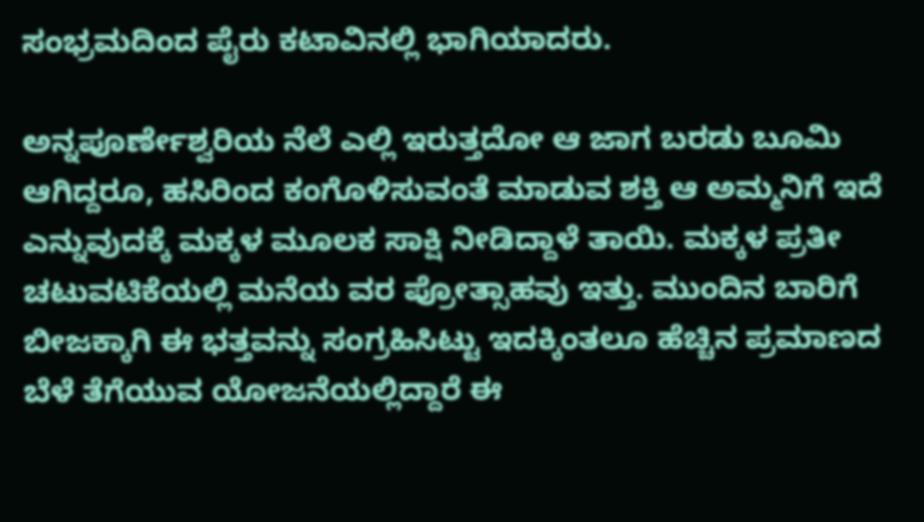ಸಂಭ್ರಮದಿಂದ ಪೈರು ಕಟಾವಿನಲ್ಲಿ ಭಾಗಿಯಾದರು.

ಅನ್ನಪೂರ್ಣೇಶ್ವರಿಯ ನೆಲೆ ಎಲ್ಲಿ ಇರುತ್ತದೋ ಆ ಜಾಗ ಬರಡು ಬೂಮಿ ಆಗಿದ್ದರೂ, ಹಸಿರಿಂದ ಕಂಗೊಳಿಸುವಂತೆ ಮಾಡುವ ಶಕ್ತಿ ಆ ಅಮ್ಮನಿಗೆ ಇದೆ ಎನ್ನುವುದಕ್ಕೆ ಮಕ್ಕಳ ಮೂಲಕ ಸಾಕ್ಷಿ ನೀಡಿದ್ದಾಳೆ ತಾಯಿ. ಮಕ್ಕಳ ಪ್ರತೀ ಚಟುವಟಿಕೆಯಲ್ಲಿ ಮನೆಯ ವರ ಪ್ರೋತ್ಸಾಹವು ಇತ್ತು. ಮುಂದಿನ ಬಾರಿಗೆ ಬೀಜಕ್ಕಾಗಿ ಈ ಭತ್ತವನ್ನು ಸಂಗ್ರಹಿಸಿಟ್ಟು ಇದಕ್ಕಿಂತಲೂ ಹೆಚ್ಚಿನ ಪ್ರಮಾಣದ ಬೆಳೆ ತೆಗೆಯುವ ಯೋಜನೆಯಲ್ಲಿದ್ದಾರೆ ಈ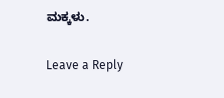ಮಕ್ಕಳು.

Leave a Reply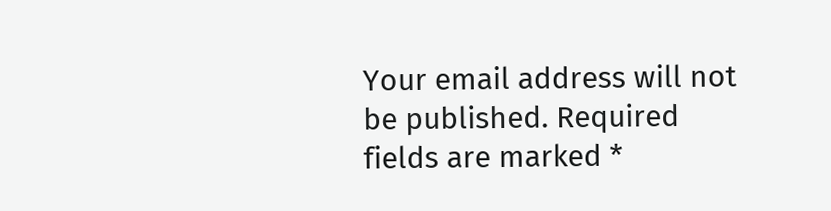Your email address will not be published. Required fields are marked *